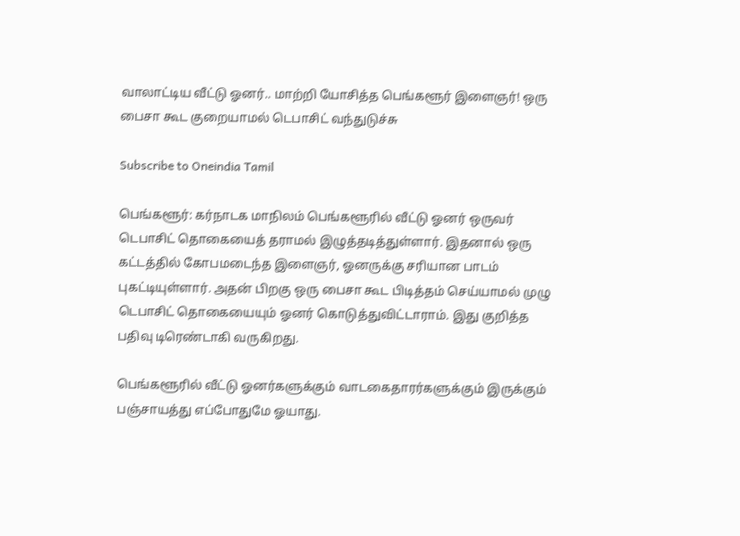வாலாட்டிய வீட்டு ஓனர்.. மாற்றி யோசித்த பெங்களூர் இளைஞர்! ஒரு பைசா கூட குறையாமல் டெபாசிட் வந்துடுச்சு

Subscribe to Oneindia Tamil

பெங்களூர்: கர்நாடக மாநிலம் பெங்களூரில் வீட்டு ஓனர் ஒருவர் டெபாசிட் தொகையைத் தராமல் இழுத்தடித்துள்ளார். இதனால் ஒரு கட்டத்தில் கோபமடைந்த இளைஞர், ஓனருக்கு சரியான பாடம் புகட்டியுள்ளார். அதன் பிறகு ஒரு பைசா கூட பிடித்தம் செய்யாமல் முழு டெபாசிட் தொகையையும் ஓனர் கொடுத்துவிட்டாராம். இது குறித்த பதிவு டிரெண்டாகி வருகிறது.

பெங்களூரில் வீட்டு ஓனர்களுக்கும் வாடகைதாரர்களுக்கும் இருக்கும் பஞ்சாயத்து எப்போதுமே ஓயாது.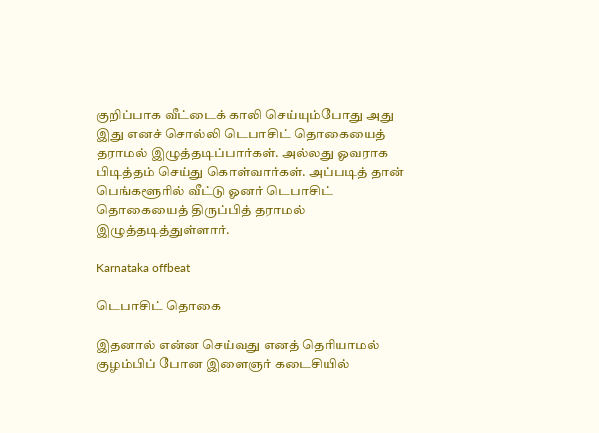குறிப்பாக வீட்டைக் காலி செய்யும்போது அது இது எனச் சொல்லி டெபாசிட் தொகையைத் தராமல் இழுத்தடிப்பார்கள். அல்லது ஓவராக பிடித்தம் செய்து கொள்வார்கள். அப்படித் தான் பெங்களூரில் வீட்டு ஓனர் டெபாசிட் தொகையைத் திருப்பித் தராமல் இழுத்தடித்துள்ளார்.

Karnataka offbeat

டெபாசிட் தொகை

இதனால் என்ன செய்வது எனத் தெரியாமல் குழம்பிப் போன இளைஞர் கடைசியில்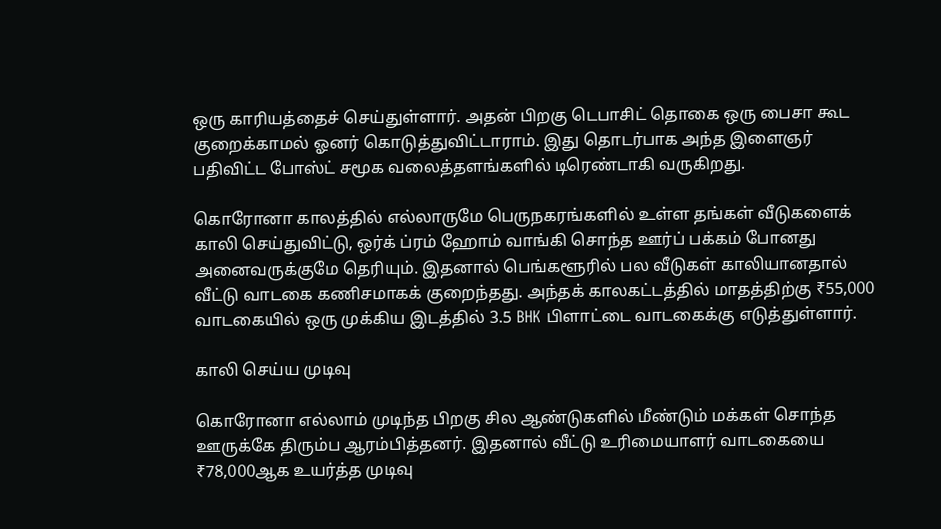ஒரு காரியத்தைச் செய்துள்ளார். அதன் பிறகு டெபாசிட் தொகை ஒரு பைசா கூட குறைக்காமல் ஓனர் கொடுத்துவிட்டாராம். இது தொடர்பாக அந்த இளைஞர் பதிவிட்ட போஸ்ட் சமூக வலைத்தளங்களில் டிரெண்டாகி வருகிறது.

கொரோனா காலத்தில் எல்லாருமே பெருநகரங்களில் உள்ள தங்கள் வீடுகளைக் காலி செய்துவிட்டு, ஒர்க் ப்ரம் ஹோம் வாங்கி சொந்த ஊர்ப் பக்கம் போனது அனைவருக்குமே தெரியும். இதனால் பெங்களூரில் பல வீடுகள் காலியானதால் வீட்டு வாடகை கணிசமாகக் குறைந்தது. அந்தக் காலகட்டத்தில் மாதத்திற்கு ₹55,000 வாடகையில் ஒரு முக்கிய இடத்தில் 3.5 BHK பிளாட்டை வாடகைக்கு எடுத்துள்ளார்.

காலி செய்ய முடிவு

கொரோனா எல்லாம் முடிந்த பிறகு சில ஆண்டுகளில் மீண்டும் மக்கள் சொந்த ஊருக்கே திரும்ப ஆரம்பித்தனர். இதனால் வீட்டு உரிமையாளர் வாடகையை ₹78,000ஆக உயர்த்த முடிவு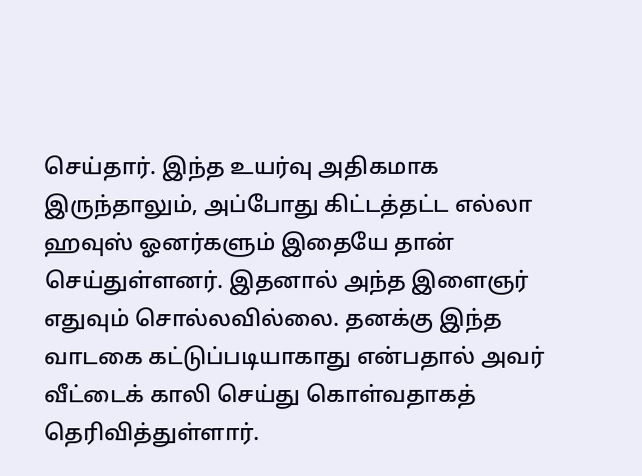செய்தார். இந்த உயர்வு அதிகமாக இருந்தாலும், அப்போது கிட்டத்தட்ட எல்லா ஹவுஸ் ஓனர்களும் இதையே தான் செய்துள்ளனர். இதனால் அந்த இளைஞர் எதுவும் சொல்லவில்லை. தனக்கு இந்த வாடகை கட்டுப்படியாகாது என்பதால் அவர் வீட்டைக் காலி செய்து கொள்வதாகத் தெரிவித்துள்ளார்.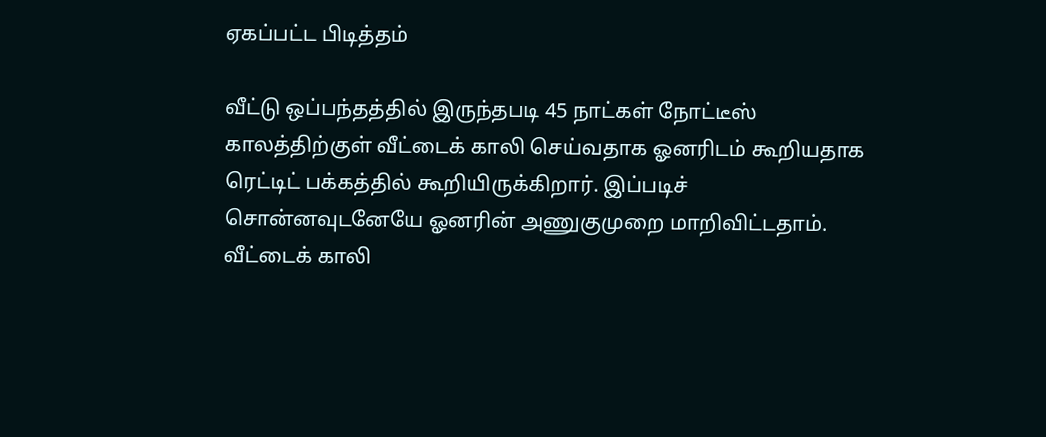ஏகப்பட்ட பிடித்தம்

வீட்டு ஒப்பந்தத்தில் இருந்தபடி 45 நாட்கள் நோட்டீஸ் காலத்திற்குள் வீட்டைக் காலி செய்வதாக ஓனரிடம் கூறியதாக ரெட்டிட் பக்கத்தில் கூறியிருக்கிறார். இப்படிச் சொன்னவுடனேயே ஓனரின் அணுகுமுறை மாறிவிட்டதாம். வீட்டைக் காலி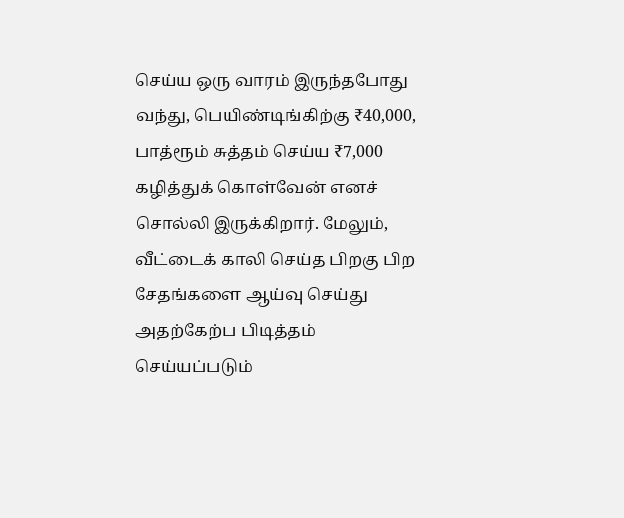செய்ய ஒரு வாரம் இருந்தபோது வந்து, பெயிண்டிங்கிற்கு ₹40,000, பாத்ரூம் சுத்தம் செய்ய ₹7,000 கழித்துக் கொள்வேன் எனச் சொல்லி இருக்கிறார். மேலும், வீட்டைக் காலி செய்த பிறகு பிற சேதங்களை ஆய்வு செய்து அதற்கேற்ப பிடித்தம் செய்யப்படும்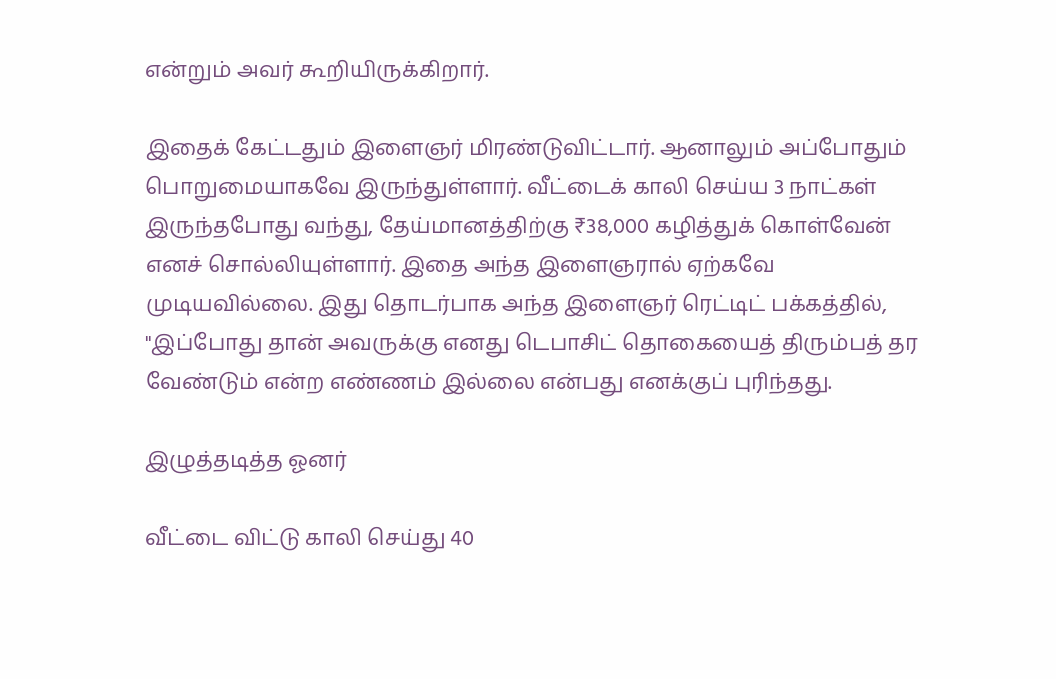என்றும் அவர் கூறியிருக்கிறார்.

இதைக் கேட்டதும் இளைஞர் மிரண்டுவிட்டார். ஆனாலும் அப்போதும் பொறுமையாகவே இருந்துள்ளார். வீட்டைக் காலி செய்ய 3 நாட்கள் இருந்தபோது வந்து, தேய்மானத்திற்கு ₹38,000 கழித்துக் கொள்வேன் எனச் சொல்லியுள்ளார். இதை அந்த இளைஞரால் ஏற்கவே முடியவில்லை. இது தொடர்பாக அந்த இளைஞர் ரெட்டிட் பக்கத்தில், "இப்போது தான் அவருக்கு எனது டெபாசிட் தொகையைத் திரும்பத் தர வேண்டும் என்ற எண்ணம் இல்லை என்பது எனக்குப் புரிந்தது.

இழுத்தடித்த ஓனர்

வீட்டை விட்டு காலி செய்து 40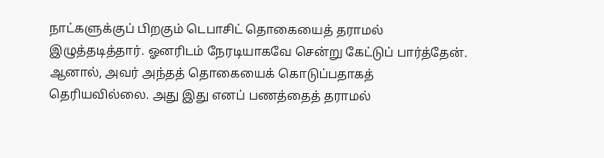நாட்களுக்குப் பிறகும் டெபாசிட் தொகையைத் தராமல் இழுத்தடித்தார். ஓனரிடம் நேரடியாகவே சென்று கேட்டுப் பார்த்தேன். ஆனால், அவர் அந்தத் தொகையைக் கொடுப்பதாகத் தெரியவில்லை. அது இது எனப் பணத்தைத் தராமல்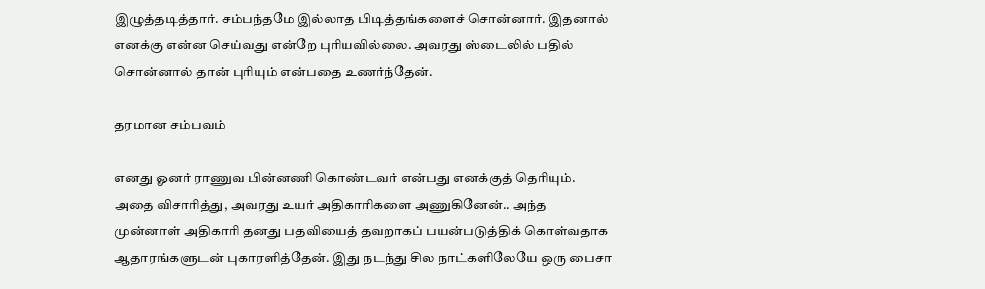இழுத்தடித்தார். சம்பந்தமே இல்லாத பிடித்தங்களைச் சொன்னார். இதனால் எனக்கு என்ன செய்வது என்றே புரியவில்லை. அவரது ஸ்டைலில் பதில் சொன்னால் தான் புரியும் என்பதை உணர்ந்தேன்.

தரமான சம்பவம்

எனது ஓனர் ராணுவ பின்னணி கொண்டவர் என்பது எனக்குத் தெரியும். அதை விசாரித்து, அவரது உயர் அதிகாரிகளை அணுகினேன்.. அந்த முன்னாள் அதிகாரி தனது பதவியைத் தவறாகப் பயன்படுத்திக் கொள்வதாக ஆதாரங்களுடன் புகாரளித்தேன். இது நடந்து சில நாட்களிலேயே ஒரு பைசா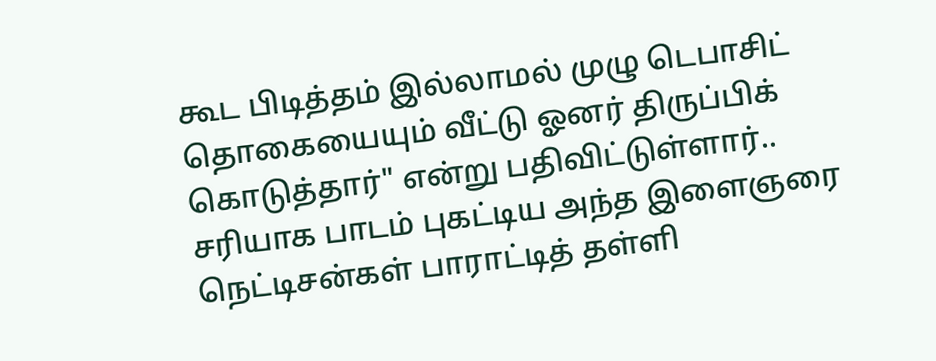கூட பிடித்தம் இல்லாமல் முழு டெபாசிட் தொகையையும் வீட்டு ஓனர் திருப்பிக் கொடுத்தார்" என்று பதிவிட்டுள்ளார்.. சரியாக பாடம் புகட்டிய அந்த இளைஞரை நெட்டிசன்கள் பாராட்டித் தள்ளி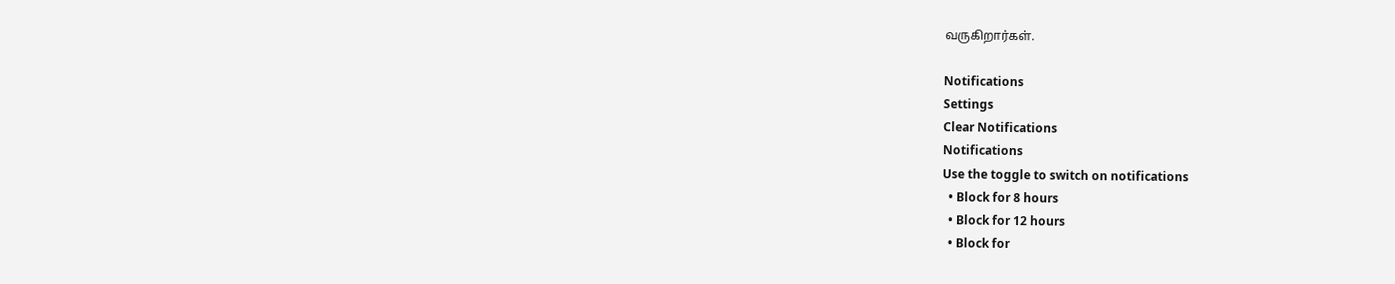வருகிறார்கள்.

Notifications
Settings
Clear Notifications
Notifications
Use the toggle to switch on notifications
  • Block for 8 hours
  • Block for 12 hours
  • Block for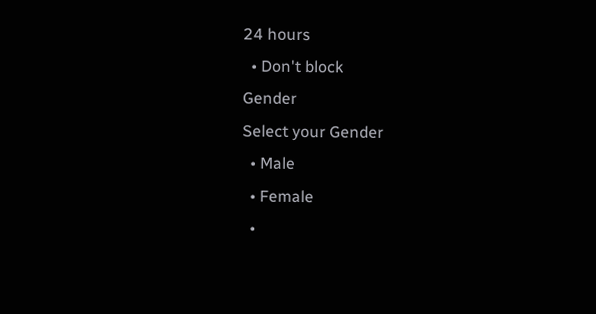24 hours
  • Don't block
Gender
Select your Gender
  • Male
  • Female
  •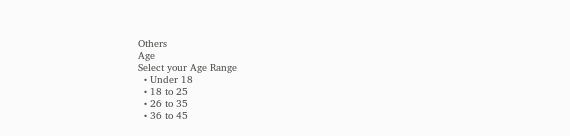Others
Age
Select your Age Range
  • Under 18
  • 18 to 25
  • 26 to 35
  • 36 to 45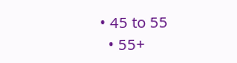• 45 to 55
  • 55+